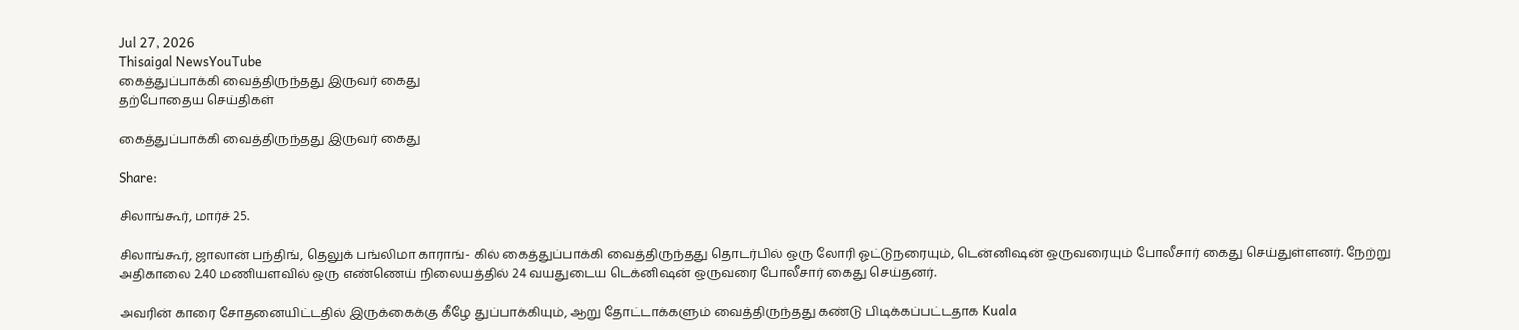Jul 27, 2026
Thisaigal NewsYouTube
கைத்துப்பாக்கி வைத்திருந்தது இருவர் கைது
தற்போதைய செய்திகள்

கைத்துப்பாக்கி வைத்திருந்தது இருவர் கைது

Share:

சிலாங்கூர், மார்ச் 25.

சிலாங்கூர், ஜாலான் பந்திங், தெலுக் பங்லிமா காராங்- கில் கைத்துப்பாக்கி வைத்திருந்தது தொடர்பில் ஒரு லோரி ஓட்டுநரையும், டென்னிஷன் ஒருவரையும் போலீசார் கைது செய்துள்ளனர். நேற்று அதிகாலை 2.40 மணியளவில் ஒரு எண்ணெய் நிலையத்தில் 24 வயதுடைய டெக்னிஷன் ஒருவரை போலீசார் கைது செய்தனர்.

அவரின் காரை சோதனையிட்டதில் இருக்கைக்கு கீழே துப்பாக்கியும், ஆறு தோட்டாக்களும் வைத்திருந்தது கண்டு பிடிக்கப்பட்டதாக Kuala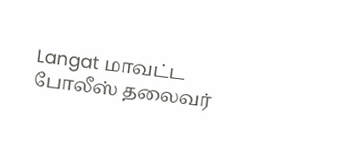Langat மாவட்ட போலீஸ் தலைவர்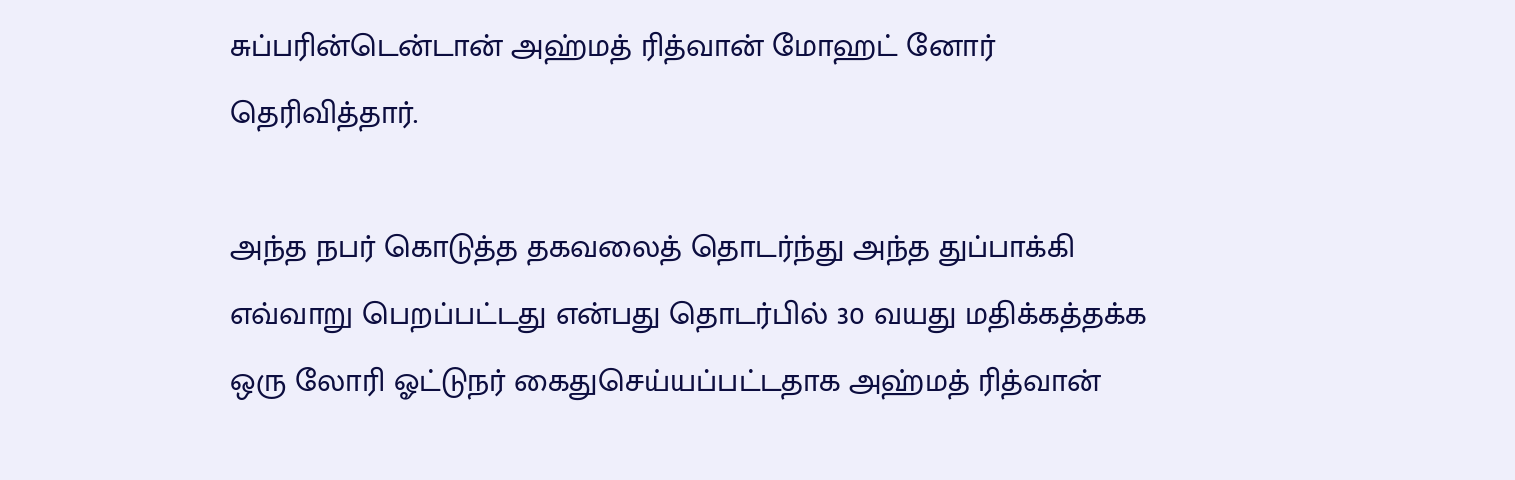சுப்பரின்டென்டான் அஹ்மத் ரித்வான் மோஹட் னோர் தெரிவித்தார்.

அந்த நபர் கொடுத்த தகவலைத் தொடர்ந்து அந்த துப்பாக்கி எவ்வாறு பெறப்பட்டது என்பது தொடர்பில் 30 வயது மதிக்கத்தக்க ஒரு லோரி ஓட்டுநர் கைதுசெய்யப்பட்டதாக அஹ்மத் ரித்வான்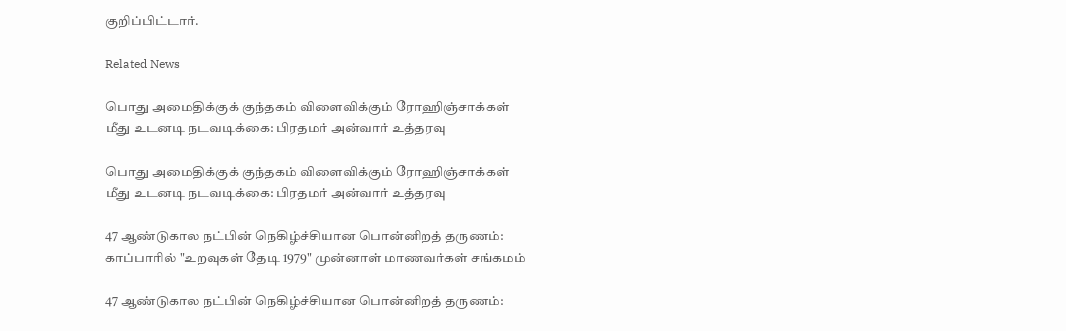குறிப்பிட்டார்.

Related News

பொது அமைதிக்குக் குந்தகம் விளைவிக்கும் ரோஹிஞ்சாக்கள் மீது உடனடி நடவடிக்கை: பிரதமர் அன்வார் உத்தரவு

பொது அமைதிக்குக் குந்தகம் விளைவிக்கும் ரோஹிஞ்சாக்கள் மீது உடனடி நடவடிக்கை: பிரதமர் அன்வார் உத்தரவு

47 ஆண்டுகால நட்பின் நெகிழ்ச்சியான பொன்னிறத் தருணம்: காப்பாரில் "உறவுகள் தேடி 1979" முன்னாள் மாணவர்கள் சங்கமம்

47 ஆண்டுகால நட்பின் நெகிழ்ச்சியான பொன்னிறத் தருணம்: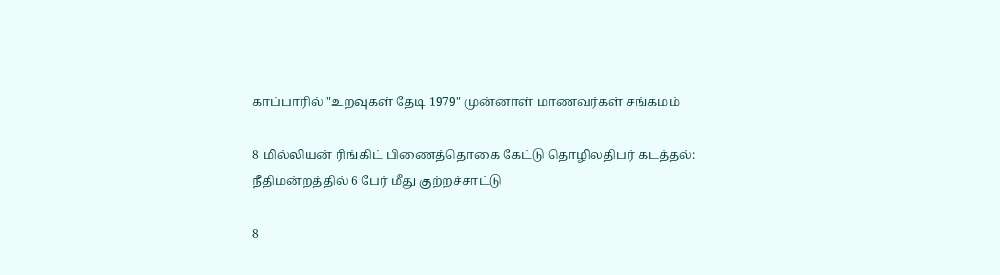காப்பாரில் "உறவுகள் தேடி 1979" முன்னாள் மாணவர்கள் சங்கமம்

8 மில்லியன் ரிங்கிட் பிணைத்தொகை கேட்டு தொழிலதிபர் கடத்தல்: நீதிமன்றத்தில் 6 பேர் மீது குற்றச்சாட்டு

8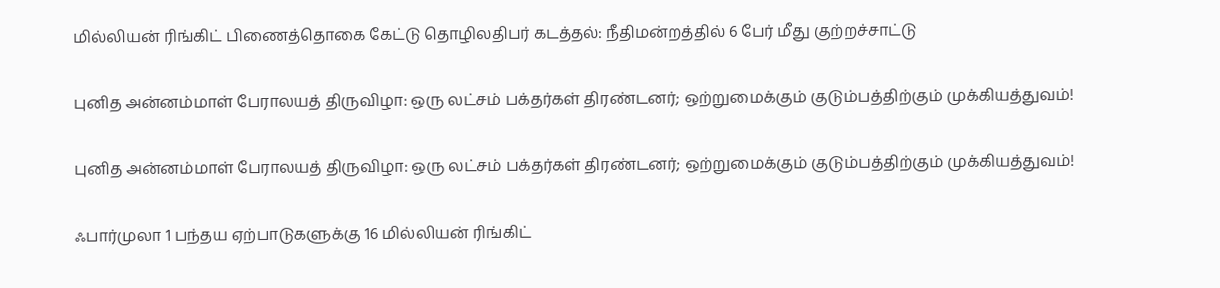மில்லியன் ரிங்கிட் பிணைத்தொகை கேட்டு தொழிலதிபர் கடத்தல்: நீதிமன்றத்தில் 6 பேர் மீது குற்றச்சாட்டு

புனித அன்னம்மாள் பேராலயத் திருவிழா: ஒரு லட்சம் பக்தர்கள் திரண்டனர்; ஒற்றுமைக்கும் குடும்பத்திற்கும் முக்கியத்துவம்!

புனித அன்னம்மாள் பேராலயத் திருவிழா: ஒரு லட்சம் பக்தர்கள் திரண்டனர்; ஒற்றுமைக்கும் குடும்பத்திற்கும் முக்கியத்துவம்!

ஃபார்முலா 1 பந்தய ஏற்பாடுகளுக்கு 16 மில்லியன் ரிங்கிட்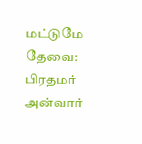மட்டுமே தேவை: பிரதமர் அன்வார்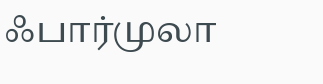ஃபார்முலா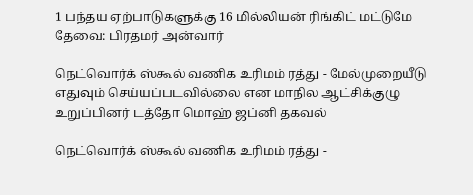1 பந்தய ஏற்பாடுகளுக்கு 16 மில்லியன் ரிங்கிட் மட்டுமே தேவை: பிரதமர் அன்வார்

நெட்வொர்க் ஸ்கூல் வணிக உரிமம் ரத்து - மேல்முறையீடு எதுவும் செய்யப்படவில்லை என மாநில ஆட்சிக்குழு உறுப்பினர் டத்தோ மொஹ் ஜப்னி தகவல்

நெட்வொர்க் ஸ்கூல் வணிக உரிமம் ரத்து -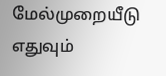மேல்முறையீடு எதுவும்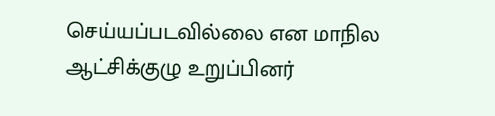செய்யப்படவில்லை என மாநில ஆட்சிக்குழு உறுப்பினர்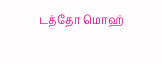டத்தோ மொஹ்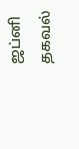ஜப்னி தகவல்